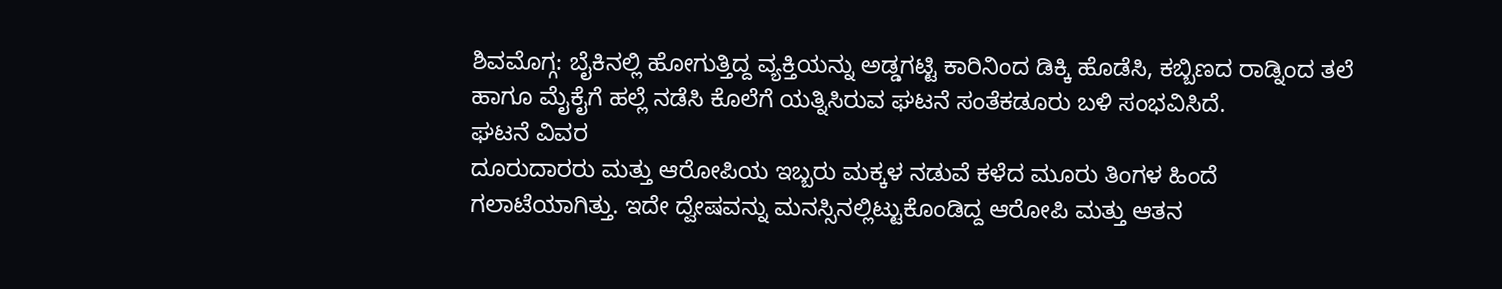ಶಿವಮೊಗ್ಗ: ಬೈಕಿನಲ್ಲಿ ಹೋಗುತ್ತಿದ್ದ ವ್ಯಕ್ತಿಯನ್ನು ಅಡ್ಡಗಟ್ಟಿ ಕಾರಿನಿಂದ ಡಿಕ್ಕಿ ಹೊಡೆಸಿ, ಕಬ್ಬಿಣದ ರಾಡ್ನಿಂದ ತಲೆ ಹಾಗೂ ಮೈಕೈಗೆ ಹಲ್ಲೆ ನಡೆಸಿ ಕೊಲೆಗೆ ಯತ್ನಿಸಿರುವ ಘಟನೆ ಸಂತೆಕಡೂರು ಬಳಿ ಸಂಭವಿಸಿದೆ.
ಘಟನೆ ವಿವರ
ದೂರುದಾರರು ಮತ್ತು ಆರೋಪಿಯ ಇಬ್ಬರು ಮಕ್ಕಳ ನಡುವೆ ಕಳೆದ ಮೂರು ತಿಂಗಳ ಹಿಂದೆ ಗಲಾಟೆಯಾಗಿತ್ತು. ಇದೇ ದ್ವೇಷವನ್ನು ಮನಸ್ಸಿನಲ್ಲಿಟ್ಟುಕೊಂಡಿದ್ದ ಆರೋಪಿ ಮತ್ತು ಆತನ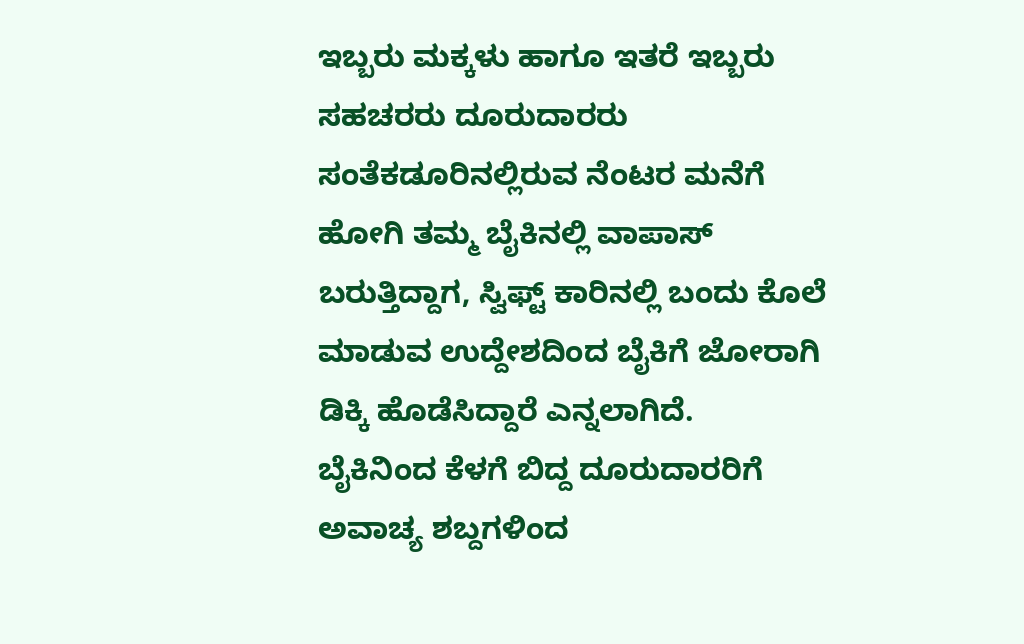ಇಬ್ಬರು ಮಕ್ಕಳು ಹಾಗೂ ಇತರೆ ಇಬ್ಬರು ಸಹಚರರು ದೂರುದಾರರು ಸಂತೆಕಡೂರಿನಲ್ಲಿರುವ ನೆಂಟರ ಮನೆಗೆ ಹೋಗಿ ತಮ್ಮ ಬೈಕಿನಲ್ಲಿ ವಾಪಾಸ್ ಬರುತ್ತಿದ್ದಾಗ, ಸ್ವಿಫ್ಟ್ ಕಾರಿನಲ್ಲಿ ಬಂದು ಕೊಲೆ ಮಾಡುವ ಉದ್ದೇಶದಿಂದ ಬೈಕಿಗೆ ಜೋರಾಗಿ ಡಿಕ್ಕಿ ಹೊಡೆಸಿದ್ದಾರೆ ಎನ್ನಲಾಗಿದೆ.
ಬೈಕಿನಿಂದ ಕೆಳಗೆ ಬಿದ್ದ ದೂರುದಾರರಿಗೆ ಅವಾಚ್ಯ ಶಬ್ದಗಳಿಂದ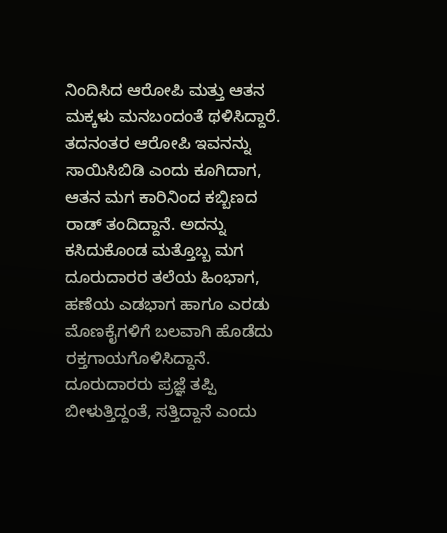ನಿಂದಿಸಿದ ಆರೋಪಿ ಮತ್ತು ಆತನ ಮಕ್ಕಳು ಮನಬಂದಂತೆ ಥಳಿಸಿದ್ದಾರೆ. ತದನಂತರ ಆರೋಪಿ ಇವನನ್ನು ಸಾಯಿಸಿಬಿಡಿ ಎಂದು ಕೂಗಿದಾಗ, ಆತನ ಮಗ ಕಾರಿನಿಂದ ಕಬ್ಬಿಣದ ರಾಡ್ ತಂದಿದ್ದಾನೆ. ಅದನ್ನು ಕಸಿದುಕೊಂಡ ಮತ್ತೊಬ್ಬ ಮಗ ದೂರುದಾರರ ತಲೆಯ ಹಿಂಭಾಗ, ಹಣೆಯ ಎಡಭಾಗ ಹಾಗೂ ಎರಡು ಮೊಣಕೈಗಳಿಗೆ ಬಲವಾಗಿ ಹೊಡೆದು ರಕ್ತಗಾಯಗೊಳಿಸಿದ್ದಾನೆ.
ದೂರುದಾರರು ಪ್ರಜ್ಞೆ ತಪ್ಪಿ ಬೀಳುತ್ತಿದ್ದಂತೆ, ಸತ್ತಿದ್ದಾನೆ ಎಂದು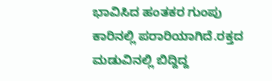ಭಾವಿಸಿದ ಹಂತಕರ ಗುಂಪು ಕಾರಿನಲ್ಲಿ ಪರಾರಿಯಾಗಿದೆ.ರಕ್ತದ ಮಡುವಿನಲ್ಲಿ ಬಿದ್ದಿದ್ದ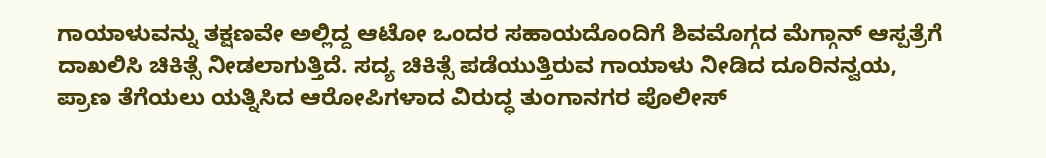ಗಾಯಾಳುವನ್ನು ತಕ್ಷಣವೇ ಅಲ್ಲಿದ್ದ ಆಟೋ ಒಂದರ ಸಹಾಯದೊಂದಿಗೆ ಶಿವಮೊಗ್ಗದ ಮೆಗ್ಗಾನ್ ಆಸ್ಪತ್ರೆಗೆ ದಾಖಲಿಸಿ ಚಿಕಿತ್ಸೆ ನೀಡಲಾಗುತ್ತಿದೆ. ಸದ್ಯ ಚಿಕಿತ್ಸೆ ಪಡೆಯುತ್ತಿರುವ ಗಾಯಾಳು ನೀಡಿದ ದೂರಿನನ್ವಯ, ಪ್ರಾಣ ತೆಗೆಯಲು ಯತ್ನಿಸಿದ ಆರೋಪಿಗಳಾದ ವಿರುದ್ಧ ತುಂಗಾನಗರ ಪೊಲೀಸ್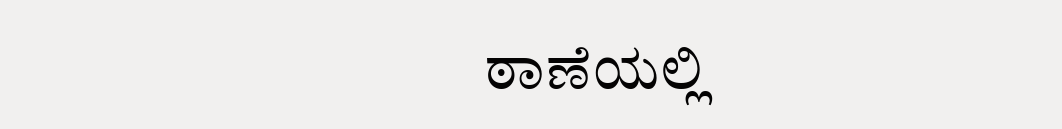ಠಾಣೆಯಲ್ಲಿ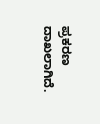ಪ್ರಕರಣ ದಾಖಲಾಗಿದೆ.